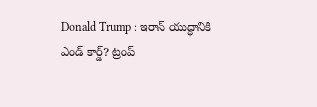Donald Trump : ఇరాన్ యుద్ధానికి ఎండ్ కార్డ్? ట్రంప్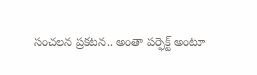సంచలన ప్రకటన.. అంతా పర్ఫెక్ట్ అంటూ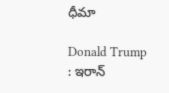ధీమా

Donald Trump : ఇరాన్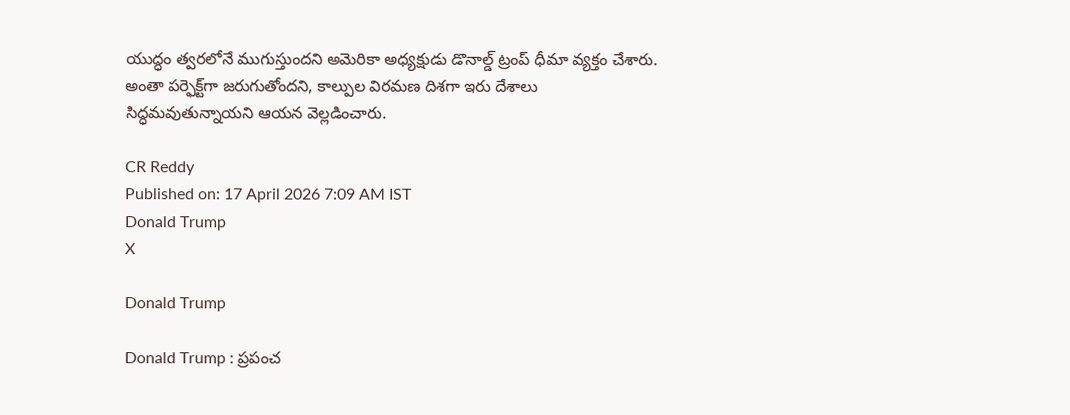యుద్ధం త్వరలోనే ముగుస్తుందని అమెరికా అధ్యక్షుడు డొనాల్డ్ ట్రంప్ ధీమా వ్యక్తం చేశారు. అంతా పర్ఫెక్ట్‌గా జరుగుతోందని, కాల్పుల విరమణ దిశగా ఇరు దేశాలు సిద్ధమవుతున్నాయని ఆయన వెల్లడించారు.

CR Reddy
Published on: 17 April 2026 7:09 AM IST
Donald Trump
X

Donald Trump

Donald Trump : ప్రపంచ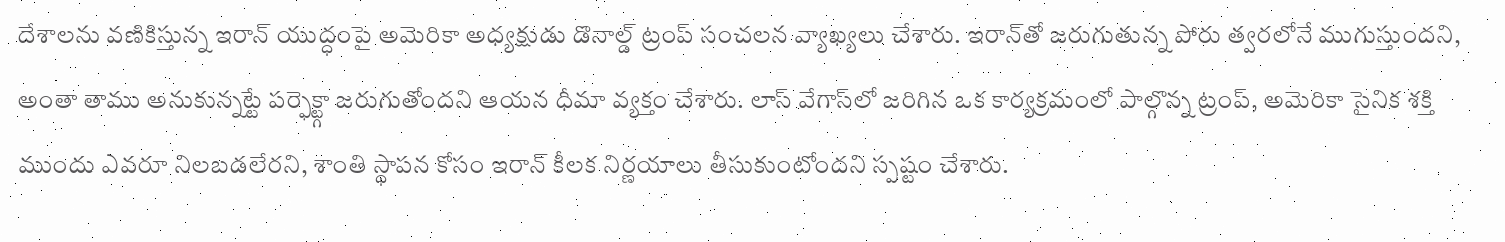దేశాలను వణికిస్తున్న ఇరాన్ యుద్ధంపై అమెరికా అధ్యక్షుడు డొనాల్డ్ ట్రంప్ సంచలన వ్యాఖ్యలు చేశారు. ఇరాన్‌తో జరుగుతున్న పోరు త్వరలోనే ముగుస్తుందని, అంతా తాము అనుకున్నట్టే పర్ఫెక్ట్గా జరుగుతోందని ఆయన ధీమా వ్యక్తం చేశారు. లాస్ వేగాస్‌లో జరిగిన ఒక కార్యక్రమంలో పాల్గొన్న ట్రంప్, అమెరికా సైనిక శక్తి ముందు ఎవరూ నిలబడలేరని, శాంతి స్థాపన కోసం ఇరాన్ కీలక నిర్ణయాలు తీసుకుంటోందని స్పష్టం చేశారు.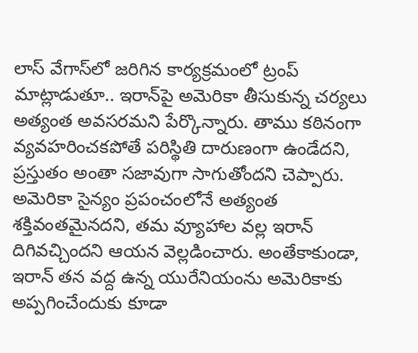లాస్ వేగాస్‌లో జరిగిన కార్యక్రమంలో ట్రంప్ మాట్లాడుతూ.. ఇరాన్‌పై అమెరికా తీసుకున్న చర్యలు అత్యంత అవసరమని పేర్కొన్నారు. తాము కఠినంగా వ్యవహరించకపోతే పరిస్థితి దారుణంగా ఉండేదని, ప్రస్తుతం అంతా సజావుగా సాగుతోందని చెప్పారు. అమెరికా సైన్యం ప్రపంచంలోనే అత్యంత శక్తివంతమైనదని, తమ వ్యూహాల వల్ల ఇరాన్ దిగివచ్చిందని ఆయన వెల్లడించారు. అంతేకాకుండా, ఇరాన్ తన వద్ద ఉన్న యురేనియంను అమెరికాకు అప్పగించేందుకు కూడా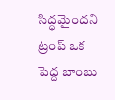సిద్ధమైందని ట్రంప్ ఒక పెద్ద బాంబు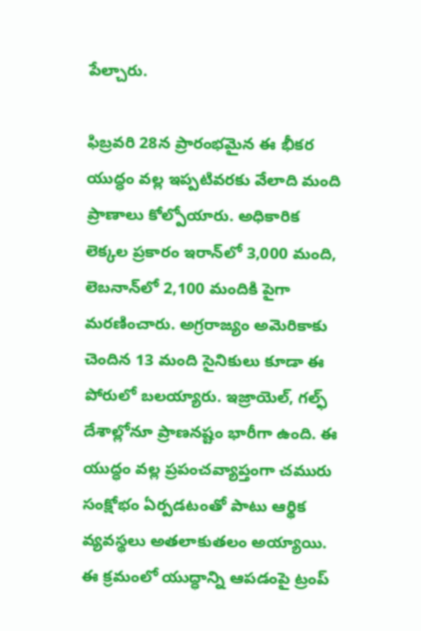పేల్చారు.

ఫిబ్రవరి 28న ప్రారంభమైన ఈ భీకర యుద్ధం వల్ల ఇప్పటివరకు వేలాది మంది ప్రాణాలు కోల్పోయారు. అధికారిక లెక్కల ప్రకారం ఇరాన్‌లో 3,000 మంది, లెబనాన్‌లో 2,100 మందికి పైగా మరణించారు. అగ్రరాజ్యం అమెరికాకు చెందిన 13 మంది సైనికులు కూడా ఈ పోరులో బలయ్యారు. ఇజ్రాయెల్, గల్ఫ్ దేశాల్లోనూ ప్రాణనష్టం భారీగా ఉంది. ఈ యుద్ధం వల్ల ప్రపంచవ్యాప్తంగా చమురు సంక్షోభం ఏర్పడటంతో పాటు ఆర్థిక వ్యవస్థలు అతలాకుతలం అయ్యాయి. ఈ క్రమంలో యుద్ధాన్ని ఆపడంపై ట్రంప్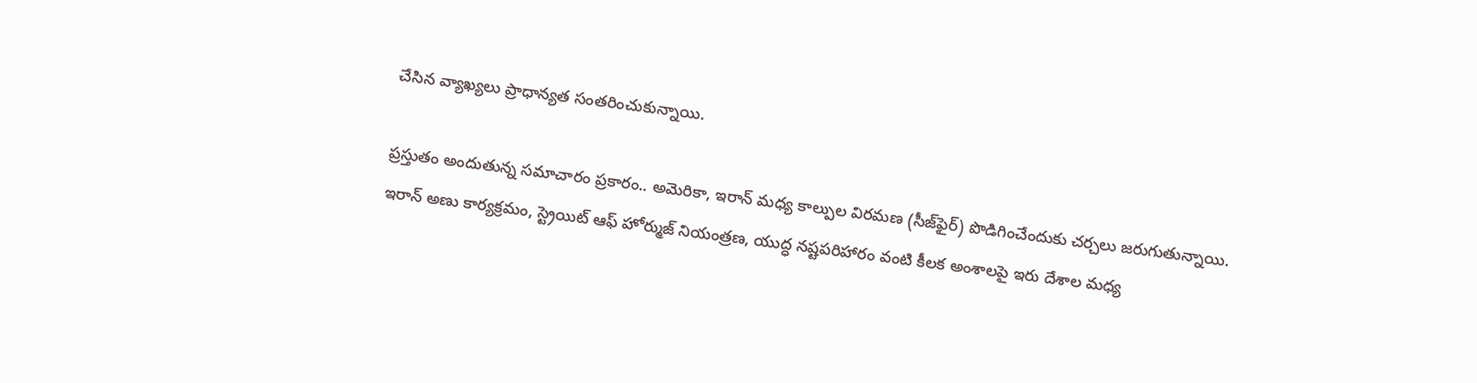చేసిన వ్యాఖ్యలు ప్రాధాన్యత సంతరించుకున్నాయి.

ప్రస్తుతం అందుతున్న సమాచారం ప్రకారం.. అమెరికా, ఇరాన్ మధ్య కాల్పుల విరమణ (సీజ్‌ఫైర్) పొడిగించేందుకు చర్చలు జరుగుతున్నాయి. ఇరాన్ అణు కార్యక్రమం, స్ట్రెయిట్ ఆఫ్ హోర్ముజ్ నియంత్రణ, యుద్ధ నష్టపరిహారం వంటి కీలక అంశాలపై ఇరు దేశాల మధ్య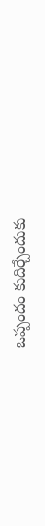ఒప్పందం కుదిర్చేందుకు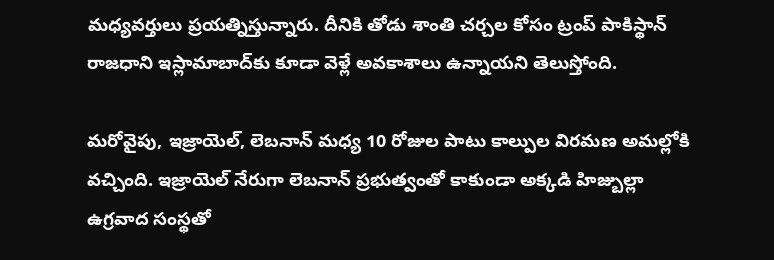మధ్యవర్తులు ప్రయత్నిస్తున్నారు. దీనికి తోడు శాంతి చర్చల కోసం ట్రంప్ పాకిస్థాన్ రాజధాని ఇస్లామాబాద్‌కు కూడా వెళ్లే అవకాశాలు ఉన్నాయని తెలుస్తోంది.

మరోవైపు, ఇజ్రాయెల్, లెబనాన్ మధ్య 10 రోజుల పాటు కాల్పుల విరమణ అమల్లోకి వచ్చింది. ఇజ్రాయెల్ నేరుగా లెబనాన్ ప్రభుత్వంతో కాకుండా అక్కడి హిజ్బుల్లా ఉగ్రవాద సంస్థతో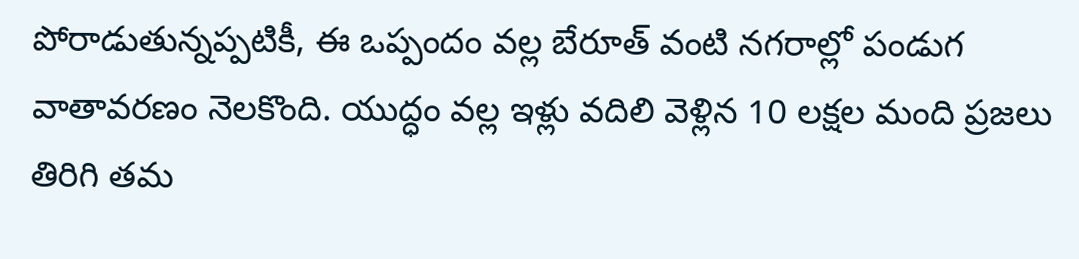పోరాడుతున్నప్పటికీ, ఈ ఒప్పందం వల్ల బేరూత్ వంటి నగరాల్లో పండుగ వాతావరణం నెలకొంది. యుద్ధం వల్ల ఇళ్లు వదిలి వెళ్లిన 10 లక్షల మంది ప్రజలు తిరిగి తమ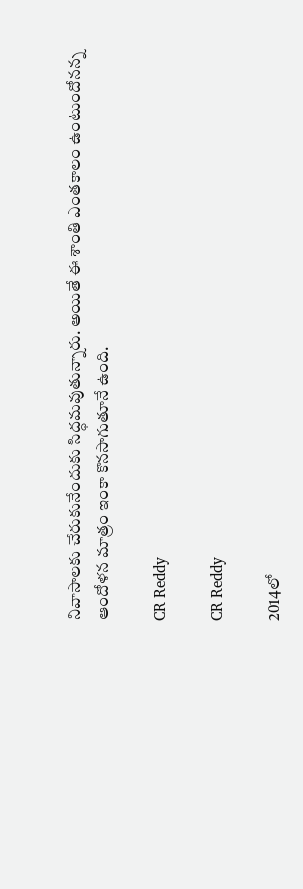నివాసాలకు చేరుకునేందుకు సిద్ధమవుతున్నారు. అయితే ఈ శాంతి ఎంతకాలం ఉంటుందోనన్న ఆందోళన మాత్రం ఇంకా కొనసాగుతూనే ఉంది.

CR Reddy

CR Reddy

2014లో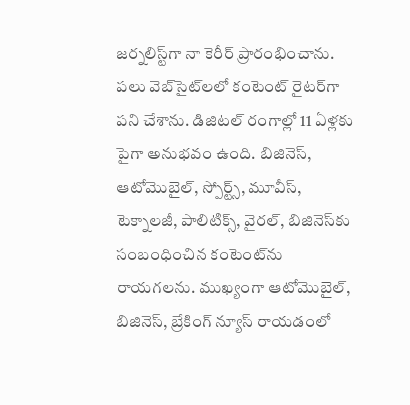జర్నలిస్ట్‌గా నా కెరీర్ ప్రారంభించాను. పలు వెబ్‌సైట్‌లలో కంటెంట్ రైటర్‌గా పని చేశాను. డిజిటల్‌ రంగాల్లో 11 ఏళ్లకు పైగా అనుభవం ఉంది. బిజినెస్, ఆటోమొబైల్, స్పోర్ట్స్, మూవీస్, టెక్నాలజీ, పాలిటిక్స్, వైరల్, బిజినెస్‌కు సంబంధించిన కంటెంట్‌ను రాయగలను. ముఖ్యంగా ఆటోమొబైల్, బిజినెస్, బ్రేకింగ్ న్యూస్ రాయడంలో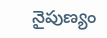నైపుణ్యం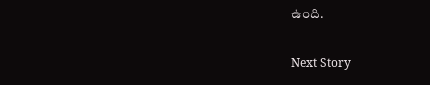ఉంది.

Next Story